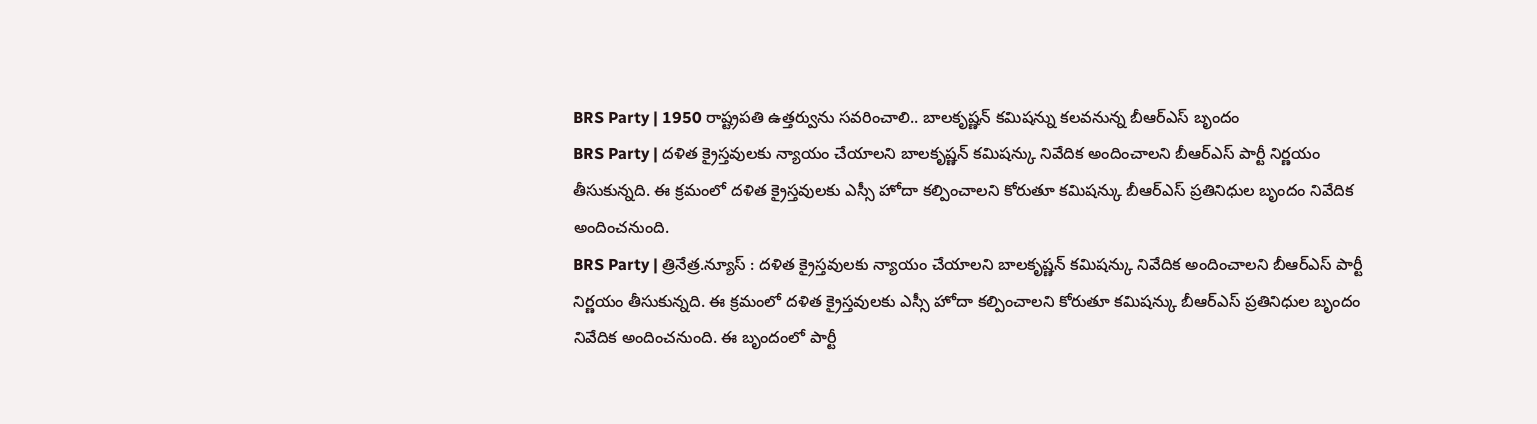BRS Party | 1950 రాష్ట్రపతి ఉత్తర్వును సవరించాలి.. బాలకృష్ణన్ కమిషన్ను కలవనున్న బీఆర్ఎస్ బృందం
BRS Party | దళిత క్రైస్తవులకు న్యాయం చేయాలని బాలకృష్ణన్ కమిషన్కు నివేదిక అందించాలని బీఆర్ఎస్ పార్టీ నిర్ణయం తీసుకున్నది. ఈ క్రమంలో దళిత క్రైస్తవులకు ఎస్సీ హోదా కల్పించాలని కోరుతూ కమిషన్కు బీఆర్ఎస్ ప్రతినిధుల బృందం నివేదిక అందించనుంది.
BRS Party | త్రినేత్ర.న్యూస్ : దళిత క్రైస్తవులకు న్యాయం చేయాలని బాలకృష్ణన్ కమిషన్కు నివేదిక అందించాలని బీఆర్ఎస్ పార్టీ నిర్ణయం తీసుకున్నది. ఈ క్రమంలో దళిత క్రైస్తవులకు ఎస్సీ హోదా కల్పించాలని కోరుతూ కమిషన్కు బీఆర్ఎస్ ప్రతినిధుల బృందం నివేదిక అందించనుంది. ఈ బృందంలో పార్టీ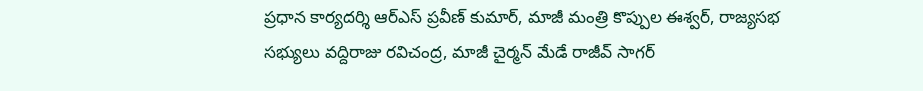ప్రధాన కార్యదర్శి ఆర్ఎస్ ప్రవీణ్ కుమార్, మాజీ మంత్రి కొప్పుల ఈశ్వర్, రాజ్యసభ సభ్యులు వద్దిరాజు రవిచంద్ర, మాజీ చైర్మన్ మేడే రాజీవ్ సాగర్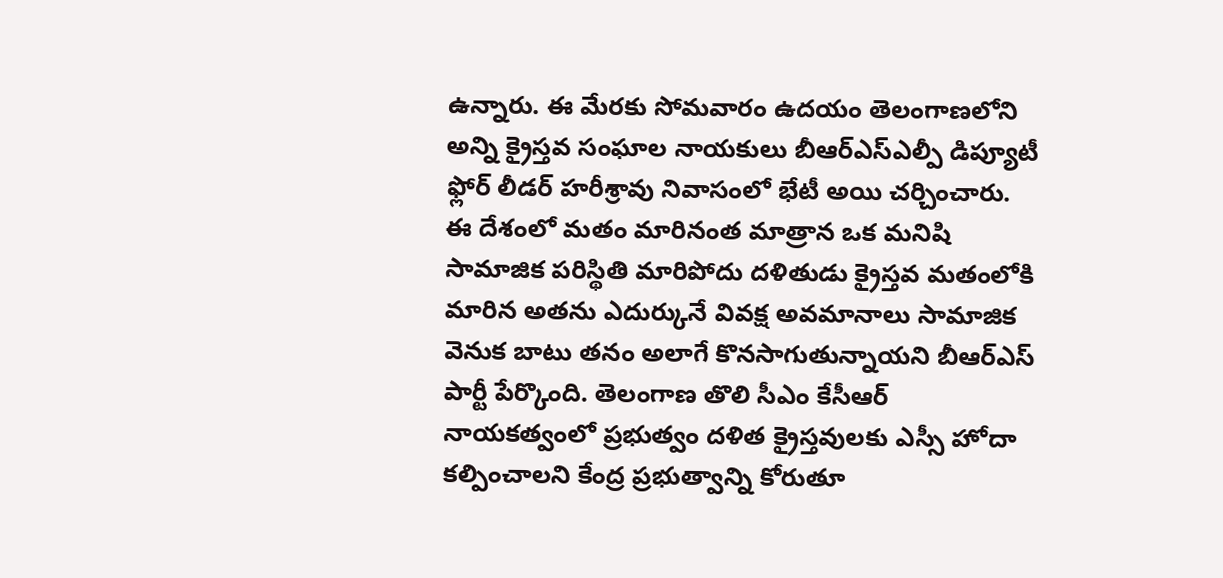ఉన్నారు. ఈ మేరకు సోమవారం ఉదయం తెలంగాణలోని అన్ని క్రైస్తవ సంఘాల నాయకులు బీఆర్ఎస్ఎల్పీ డిప్యూటీ ఫ్లోర్ లీడర్ హరీశ్రావు నివాసంలో భేటీ అయి చర్చించారు.
ఈ దేశంలో మతం మారినంత మాత్రాన ఒక మనిషి సామాజిక పరిస్థితి మారిపోదు దళితుడు క్రైస్తవ మతంలోకి మారిన అతను ఎదుర్కునే వివక్ష అవమానాలు సామాజిక వెనుక బాటు తనం అలాగే కొనసాగుతున్నాయని బీఆర్ఎస్ పార్టీ పేర్కొంది. తెలంగాణ తొలి సీఎం కేసీఆర్ నాయకత్వంలో ప్రభుత్వం దళిత క్రైస్తవులకు ఎస్సీ హోదా కల్పించాలని కేంద్ర ప్రభుత్వాన్ని కోరుతూ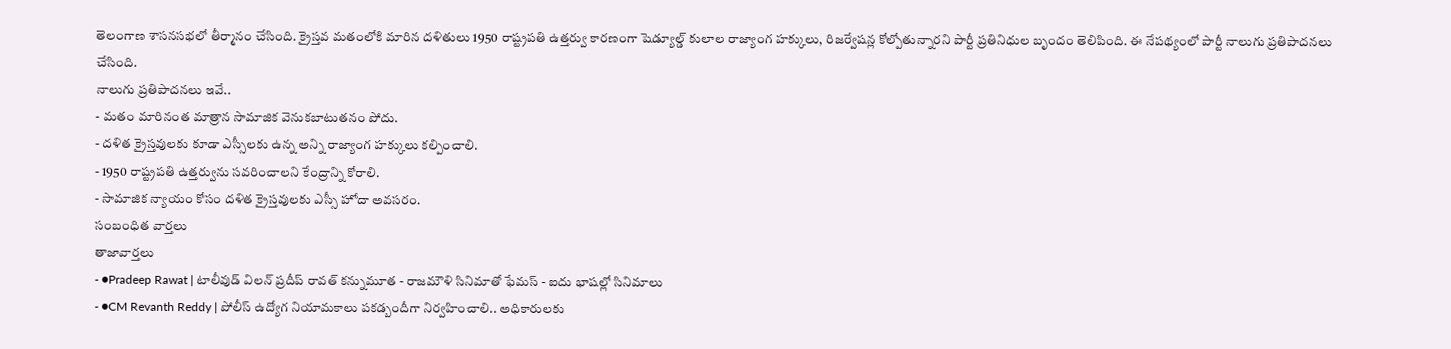తెలంగాణ శాసనసభలో తీర్మానం చేసింది. క్రైస్తవ మతంలోకి మారిన దళితులు 1950 రాష్ట్రపతి ఉత్తర్వు కారణంగా షెడ్యూల్డ్ కులాల రాజ్యాంగ హక్కులు, రిజర్వేషన్ల కోల్పోతున్నారని పార్టీ ప్రతినిధుల బృందం తెలిపింది. ఈ నేపథ్యంలో పార్టీ నాలుగు ప్రతిపాదనలు చేసింది.
నాలుగు ప్రతిపాదనలు ఇవే..
- మతం మారినంత మాత్రాన సామాజిక వెనుకబాటుతనం పోదు.
- దళిత క్రైస్తవులకు కూడా ఎస్సీలకు ఉన్న అన్ని రాజ్యాంగ హక్కులు కల్పించాలి.
- 1950 రాష్ట్రపతి ఉత్తర్వును సవరించాలని కేంద్రాన్ని కోరాలి.
- సామాజిక న్యాయం కోసం దళిత క్రైస్తవులకు ఎస్సీ హోదా అవసరం.
సంబంధిత వార్తలు
తాజావార్తలు
- ●Pradeep Rawat | టాలీవుడ్ విలన్ ప్రదీప్ రావత్ కన్నుమూత - రాజమౌళి సినిమాతో ఫేమస్ - ఐదు భాషల్లో సినిమాలు
- ●CM Revanth Reddy | పోలీస్ ఉద్యోగ నియామకాలు పకడ్బందీగా నిర్వహించాలి.. అధికారులకు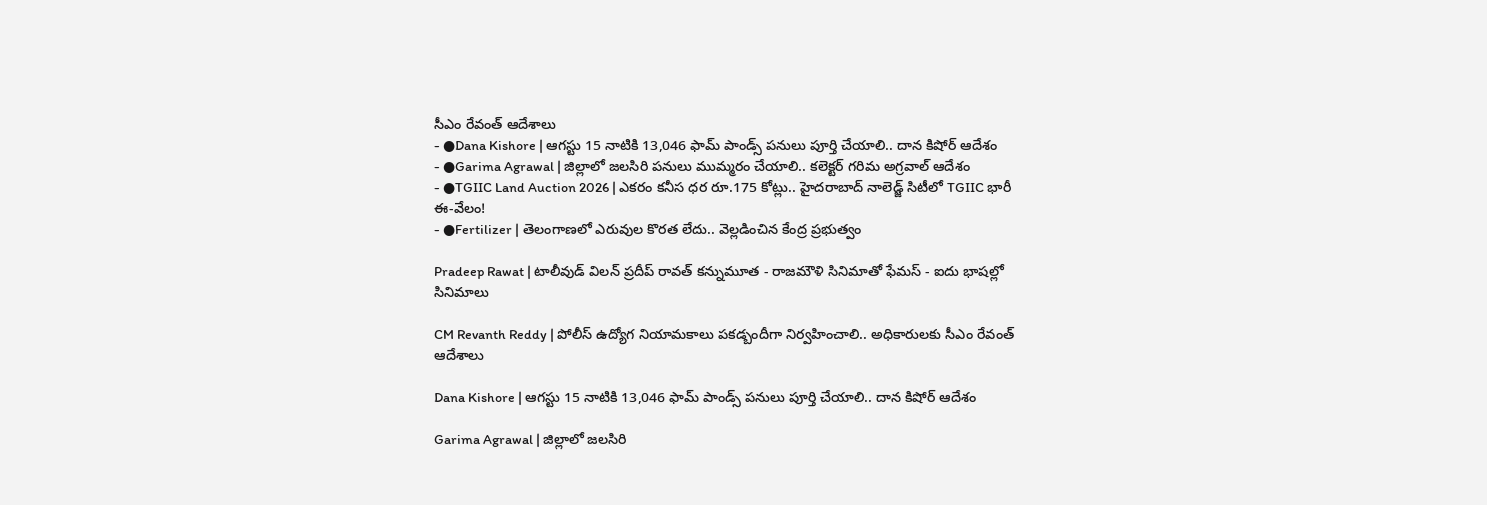సీఎం రేవంత్ ఆదేశాలు
- ●Dana Kishore | ఆగస్టు 15 నాటికి 13,046 ఫామ్ పాండ్స్ పనులు పూర్తి చేయాలి.. దాన కిషోర్ ఆదేశం
- ●Garima Agrawal | జిల్లాలో జలసిరి పనులు ముమ్మరం చేయాలి.. కలెక్టర్ గరిమ అగ్రవాల్ ఆదేశం
- ●TGIIC Land Auction 2026 | ఎకరం కనీస ధర రూ.175 కోట్లు.. హైదరాబాద్ నాలెడ్జ్ సిటీలో TGIIC భారీ ఈ-వేలం!
- ●Fertilizer | తెలంగాణలో ఎరువుల కొరత లేదు.. వెల్లడించిన కేంద్ర ప్రభుత్వం

Pradeep Rawat | టాలీవుడ్ విలన్ ప్రదీప్ రావత్ కన్నుమూత - రాజమౌళి సినిమాతో ఫేమస్ - ఐదు భాషల్లో సినిమాలు

CM Revanth Reddy | పోలీస్ ఉద్యోగ నియామకాలు పకడ్బందీగా నిర్వహించాలి.. అధికారులకు సీఎం రేవంత్ ఆదేశాలు

Dana Kishore | ఆగస్టు 15 నాటికి 13,046 ఫామ్ పాండ్స్ పనులు పూర్తి చేయాలి.. దాన కిషోర్ ఆదేశం

Garima Agrawal | జిల్లాలో జలసిరి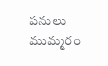పనులు ముమ్మరం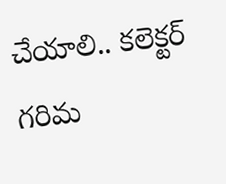చేయాలి.. కలెక్టర్ గరిమ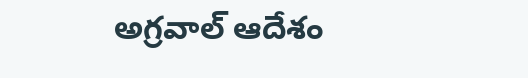అగ్రవాల్ ఆదేశం